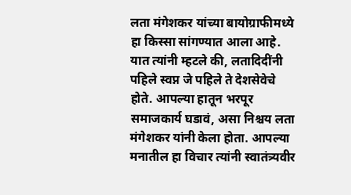लता मंगेशकर यांच्या बायोग्राफीमध्ये हा किस्सा सांगण्यात आला आहे. यात त्यांनी म्हटले की, लतादिदींनी पहिले स्वप्न जे पहिले ते देशसेवेचे होते. आपल्या हातून भरपूर समाजकार्य घडावं, असा निश्चय लता मंगेशकर यांनी केला होता. आपल्या मनातील हा विचार त्यांनी स्वातंत्र्यवीर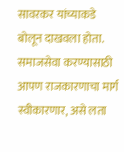सावरकर यांच्याकडे बोलून दाखवला होता. समाजसेवा करण्यासाठी आपण राजकारणाचा मार्ग स्वीकारणार, असे लता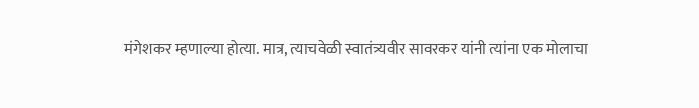मंगेशकर म्हणाल्या होत्या. मात्र, त्याचवेळी स्वातंत्र्यवीर सावरकर यांनी त्यांना एक मोलाचा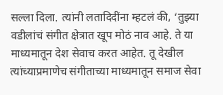सल्ला दिला. त्यांनी लतादिदींना म्हटलं की, ‘तुझ्या वडीलांचं संगीत क्षेत्रात खूप मोठं नाव आहे. ते या माध्यमातून देश सेवाच करत आहेत. तू देखील त्यांच्याप्रमाणेच संगीताच्या माध्यमातून समाज सेवा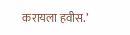करायला हवीस.’